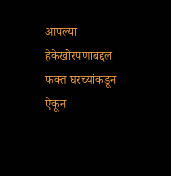आपल्या हेकेखोरपणाबद्दल फक्त घरच्यांकडून ऐकून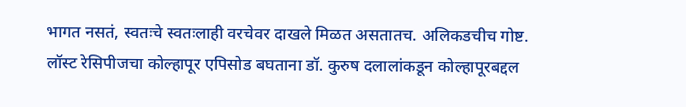भागत नसतं, स्वतःचे स्वतःलाही वरचेवर दाखले मिळत असतातच. अलिकडचीच गोष्ट.
लॉस्ट रेसिपीजचा कोल्हापूर एपिसोड बघताना डॉ. कुरुष दलालांकडून कोल्हापूरबद्दल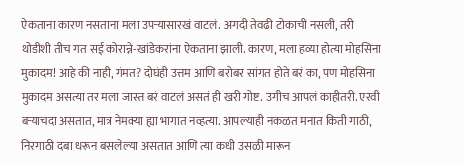ऐकताना कारण नसताना मला उपऱ्यासारखं वाटलं. अगदी तेवढी टोकाची नसली, तरी थोडीशी तीच गत सई कोरान्ने-खांडेकरांना ऐकताना झाली. कारण, मला हव्या होत्या मोहसिना मुकादम! आहे की नाही, गंमत? दोघंही उत्तम आणि बरोबर सांगत होते बरं का, पण मोहसिना मुकादम असत्या तर मला जास्त बरं वाटलं असतं ही खरी गोष्ट. उगीच आपलं काहीतरी. एरवी बऱ्याचदा असतात, मात्र नेमक्या ह्या भागात नव्हत्या. आपल्याही नकळत मनात किती गाठी, निरगाठी दबा धरून बसलेल्या असतात आणि त्या कधी उसळी मारून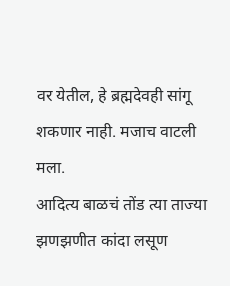वर येतील, हे ब्रह्मदेवही सांगू शकणार नाही. मजाच वाटली मला.
आदित्य बाळचं तोंड त्या ताज्या झणझणीत कांदा लसूण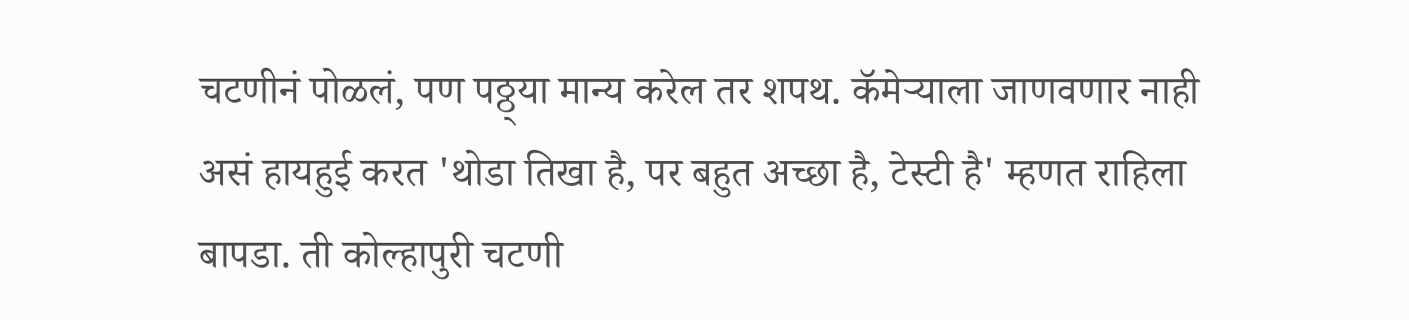चटणीनं पोळलं, पण पठ्ठ्या मान्य करेल तर शपथ. कॅमेऱ्याला जाणवणार नाही असं हायहुई करत 'थोडा तिखा है, पर बहुत अच्छा है, टेस्टी है' म्हणत राहिला बापडा. ती कोल्हापुरी चटणी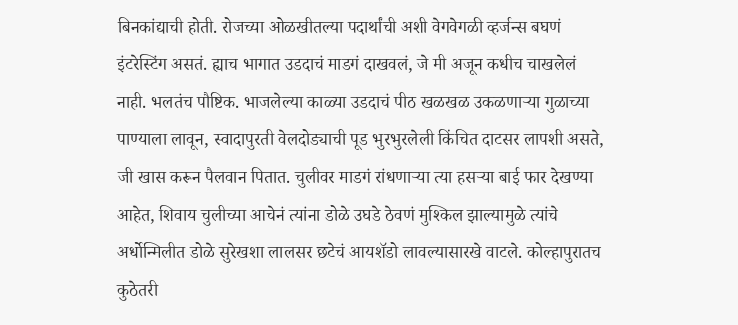बिनकांद्याची होती. रोजच्या ओळखीतल्या पदार्थांची अशी वेगवेगळी व्हर्जन्स बघणं इंटरेस्टिंग असतं. ह्याच भागात उडदाचं माडगं दाखवलं, जे मी अजून कधीच चाखलेलं नाही. भलतंच पौष्टिक. भाजलेल्या काळ्या उडदाचं पीठ खळखळ उकळणाऱ्या गुळाच्या पाण्याला लावून, स्वादापुरती वेलदोड्याची पूड भुरभुरलेली किंचित दाटसर लापशी असते, जी खास करून पैलवान पितात. चुलीवर माडगं रांधणाऱ्या त्या हसऱ्या बाई फार देखण्या आहेत, शिवाय चुलीच्या आचेनं त्यांना डोळे उघडे ठेवणं मुश्किल झाल्यामुळे त्यांचे अर्धोन्मिलीत डोळे सुरेखशा लालसर छटेचं आयशॅडो लावल्यासारखे वाटले. कोल्हापुरातच कुठेतरी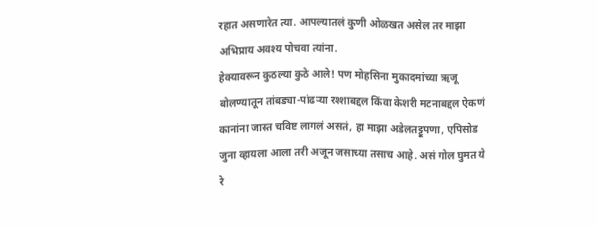रहात असणारेत त्या. आपल्यातलं कुणी ओळखत असेल तर माझा अभिप्राय अवश्य पोचवा त्यांना.
हेक्यावरून कुठल्या कुठे आले! पण मोहसिना मुकादमांच्या ऋजू बोलण्यातून तांबड्या-पांढऱ्या रश्शाबद्दल किंवा केशरी मटनाबद्दल ऐकणं कानांना जास्त चविष्ट लागलं असतं, हा माझा अडेलतट्टूपणा, एपिसोड जुना व्हायला आला तरी अजून जसाच्या तसाच आहे. असं गोल घुमत ये रे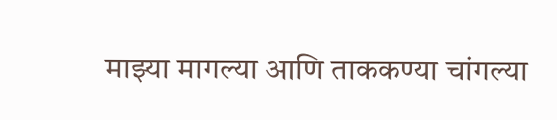माझ्या मागल्या आणि ताककण्या चांगल्या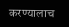करण्यालाच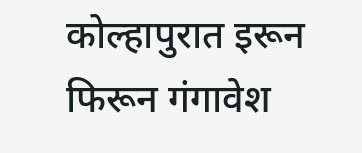कोल्हापुरात इरून फिरून गंगावेश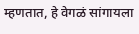म्हणतात, हे वेगळं सांगायला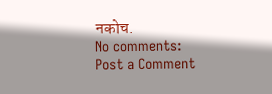नकोच.
No comments:
Post a Comment